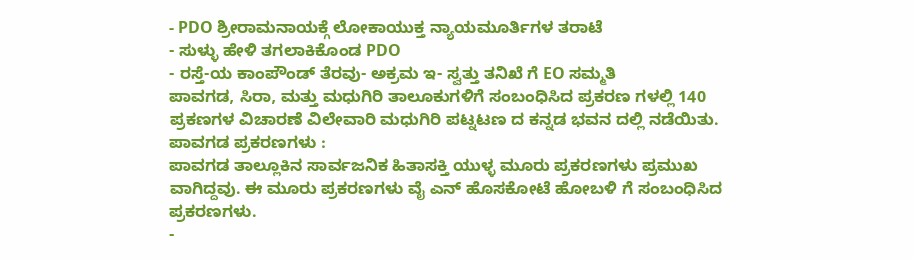- PDO ಶ್ರೀರಾಮನಾಯಕ್ಗೆ ಲೋಕಾಯುಕ್ತ ನ್ಯಾಯಮೂರ್ತಿಗಳ ತರಾಟೆ
- ಸುಳ್ಳು ಹೇಳಿ ತಗಲಾಕಿಕೊಂಡ PDO
- ರಸ್ತೆ-ಯ ಕಾಂಪೌಂಡ್ ತೆರವು- ಅಕ್ರಮ ಇ- ಸ್ವತ್ತು ತನಿಖೆ ಗೆ EO ಸಮ್ಮತಿ
ಪಾವಗಡ, ಸಿರಾ, ಮತ್ತು ಮಧುಗಿರಿ ತಾಲೂಕುಗಳಿಗೆ ಸಂಬಂಧಿಸಿದ ಪ್ರಕರಣ ಗಳಲ್ಲಿ 140 ಪ್ರಕಣಗಳ ವಿಚಾರಣೆ ವಿಲೇವಾರಿ ಮಧುಗಿರಿ ಪಟ್ನಟಣ ದ ಕನ್ನಡ ಭವನ ದಲ್ಲಿ ನಡೆಯಿತು.
ಪಾವಗಡ ಪ್ರಕರಣಗಳು :
ಪಾವಗಡ ತಾಲ್ಲೂಕಿನ ಸಾರ್ವಜನಿಕ ಹಿತಾಸಕ್ತಿ ಯುಳ್ಳ ಮೂರು ಪ್ರಕರಣಗಳು ಪ್ರಮುಖ ವಾಗಿದ್ದವು. ಈ ಮೂರು ಪ್ರಕರಣಗಳು ವೈ ಎನ್ ಹೊಸಕೋಟೆ ಹೋಬಳಿ ಗೆ ಸಂಬಂಧಿಸಿದ ಪ್ರಕರಣಗಳು.
-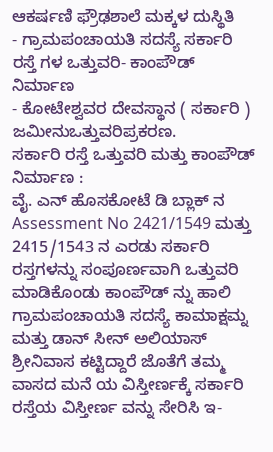ಆಕರ್ಷಣಿ ಫ್ರೌಢಶಾಲೆ ಮಕ್ಕಳ ದುಸ್ಥಿತಿ
- ಗ್ರಾಮಪಂಚಾಯತಿ ಸದಸ್ಯೆ ಸರ್ಕಾರಿ ರಸ್ತೆ ಗಳ ಒತ್ತುವರಿ- ಕಾಂಪೌಡ್ ನಿರ್ಮಾಣ
- ಕೋಟೇಶ್ವವರ ದೇವಸ್ಥಾನ ( ಸರ್ಕಾರಿ ) ಜಮೀನುಒತ್ತುವರಿಪ್ರಕರಣ.
ಸರ್ಕಾರಿ ರಸ್ತೆ ಒತ್ತುವರಿ ಮತ್ತು ಕಾಂಪೌಡ್ ನಿರ್ಮಾಣ :
ವೈ. ಎನ್ ಹೊಸಕೋಟೆ ಡಿ ಬ್ಲಾಕ್ ನ Assessment No 2421/1549 ಮತ್ತು 2415/1543 ನ ಎರಡು ಸರ್ಕಾರಿ ರಸ್ತಗಳನ್ನು ಸಂಪೂರ್ಣವಾಗಿ ಒತ್ತುವರಿ ಮಾಡಿಕೊಂಡು ಕಾಂಪೌಡ್ ನ್ನು ಹಾಲಿ ಗ್ರಾಮಪಂಚಾಯತಿ ಸದಸ್ಯೆ ಕಾಮಾಕ್ಷಮ್ನ ಮತ್ತು ಡಾನ್ ಸೀನ್ ಅಲಿಯಾಸ್ ಶ್ರೀನಿವಾಸ ಕಟ್ಟಿದ್ದಾರೆ ಜೊತೆಗೆ ತಮ್ಮ ವಾಸದ ಮನೆ ಯ ವಿಸ್ತೀರ್ಣಕ್ಕೆ ಸರ್ಕಾರಿ ರಸ್ತೆಯ ವಿಸ್ತೀರ್ಣ ವನ್ನು ಸೇರಿಸಿ ಇ-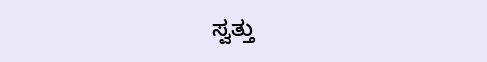ಸ್ವತ್ತು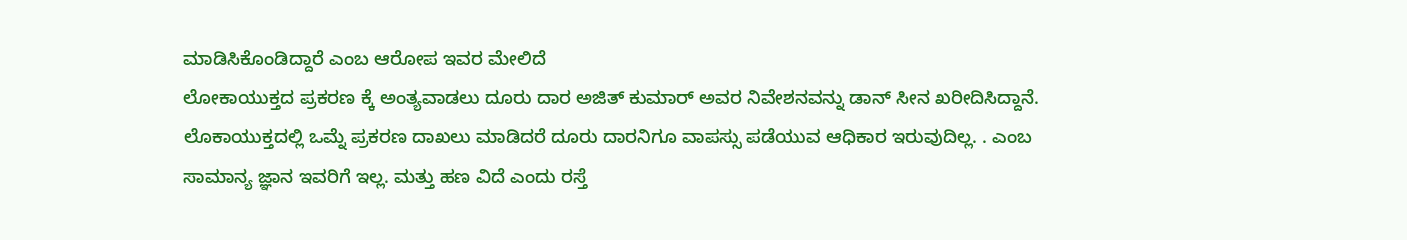ಮಾಡಿಸಿಕೊಂಡಿದ್ದಾರೆ ಎಂಬ ಆರೋಪ ಇವರ ಮೇಲಿದೆ
ಲೋಕಾಯುಕ್ತದ ಪ್ರಕರಣ ಕ್ಕೆ ಅಂತ್ಯವಾಡಲು ದೂರು ದಾರ ಅಜಿತ್ ಕುಮಾರ್ ಅವರ ನಿವೇಶನವನ್ನು ಡಾನ್ ಸೀನ ಖರೀದಿಸಿದ್ದಾನೆ. ಲೊಕಾಯುಕ್ತದಲ್ಲಿ ಒಮ್ನೆ ಪ್ರಕರಣ ದಾಖಲು ಮಾಡಿದರೆ ದೂರು ದಾರನಿಗೂ ವಾಪಸ್ಸು ಪಡೆಯುವ ಆಧಿಕಾರ ಇರುವುದಿಲ್ಲ. . ಎಂಬ ಸಾಮಾನ್ಯ ಜ್ಞಾನ ಇವರಿಗೆ ಇಲ್ಲ. ಮತ್ತು ಹಣ ವಿದೆ ಎಂದು ರಸ್ತೆ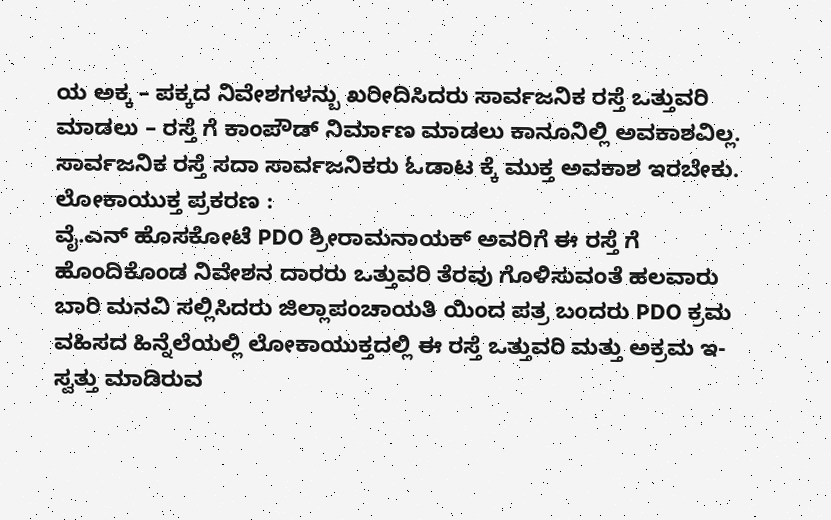ಯ ಅಕ್ಕ – ಪಕ್ಕದ ನಿವೇಶಗಳನ್ಬು ಖರೀದಿಸಿದರು ಸಾರ್ವಜನಿಕ ರಸ್ತೆ ಒತ್ತುವರಿ ಮಾಡಲು – ರಸ್ತೆ ಗೆ ಕಾಂಪೌಡ್ ನಿರ್ಮಾಣ ಮಾಡಲು ಕಾನೂನಿಲ್ಲಿ ಅವಕಾಶವಿಲ್ಲ. ಸಾರ್ವಜನಿಕ ರಸ್ತೆ ಸದಾ ಸಾರ್ವಜನಿಕರು ಓಡಾಟ ಕ್ಕೆ ಮುಕ್ತ ಅವಕಾಶ ಇರಬೇಕು.
ಲೋಕಾಯುಕ್ತ ಪ್ರಕರಣ :
ವೈ.ಎನ್ ಹೊಸಕೋಟೆ PDO ಶ್ರೀರಾಮನಾಯಕ್ ಅವರಿಗೆ ಈ ರಸ್ತೆ ಗೆ ಹೊಂದಿಕೊಂಡ ನಿವೇಶನ ದಾರರು ಒತ್ತುವರಿ ತೆರವು ಗೊಳಿಸುವಂತೆ ಹಲವಾರು ಬಾರಿ ಮನವಿ ಸಲ್ಲಿಸಿದರು ಜಿಲ್ಲಾಪಂಚಾಯತಿ ಯಿಂದ ಪತ್ರ ಬಂದರು PDO ಕ್ರಮ ವಹಿಸದ ಹಿನ್ನೆಲೆಯಲ್ಲಿ ಲೋಕಾಯುಕ್ತದಲ್ಲಿ ಈ ರಸ್ತೆ ಒತ್ತುವರಿ ಮತ್ತು ಅಕ್ರಮ ಇ-ಸ್ವತ್ತು ಮಾಡಿರುವ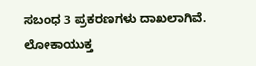ಸಬಂಧ 3 ಪ್ರಕರಣಗಳು ದಾಖಲಾಗಿವೆ.
ಲೋಕಾಯುಕ್ತ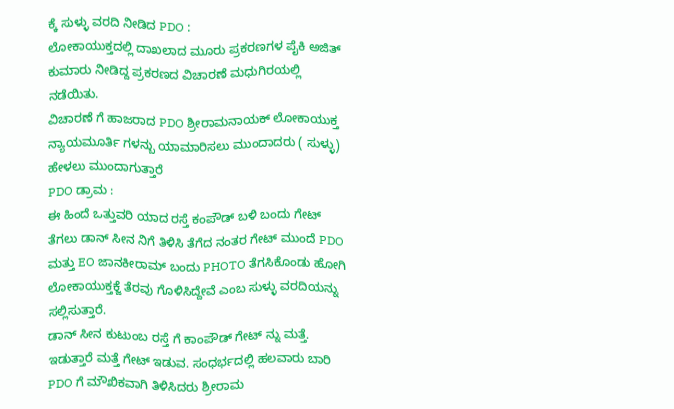ಕ್ಕೆ ಸುಳ್ಳು ವರದಿ ನೀಡಿದ PDO :
ಲೋಕಾಯುಕ್ತದಲ್ಲಿ ದಾಖಲಾದ ಮೂರು ಪ್ರಕರಣಗಳ ಪೈಕಿ ಅಜಿತ್ ಕುಮಾರು ನೀಡಿದ್ದ ಪ್ರಕರಣದ ವಿಚಾರಣೆ ಮಧುಗಿರಯಲ್ಲಿ ನಡೆಯಿತು.
ವಿಚಾರಣೆ ಗೆ ಹಾಜರಾದ PDO ಶ್ರೀರಾಮನಾಯಕ್ ಲೋಕಾಯುಕ್ತ ನ್ಯಾಯಮೂರ್ತಿ ಗಳನ್ಬು ಯಾಮಾರಿಸಲು ಮುಂದಾದರು ( ಸುಳ್ಳು) ಹೇಳಲು ಮುಂದಾಗುತ್ತಾರೆ
PDO ಡ್ರಾಮ :
ಈ ಹಿಂದೆ ಒತ್ತುವರಿ ಯಾದ ರಸ್ತೆ ಕಂಪೌಡ್ ಬಳಿ ಬಂದು ಗೇಟ್ ತೆಗಲು ಡಾನ್ ಸೀನ ನಿಗೆ ತಿಳಿಸಿ ತೆಗೆದ ನಂತರ ಗೇಟ್ ಮುಂದೆ PDO ಮತ್ತು EO ಜಾನಕೀರಾಮ್ ಬಂದು PHOTO ತೆಗಸಿಕೊಂಡು ಹೋಗಿ ಲೋಕಾಯುಕ್ತಕ್ಜೆ ತೆರವು ಗೊಳಿಸಿದ್ದೇವೆ ಎಂಬ ಸುಳ್ಳು ವರದಿಯನ್ನು ಸಲ್ಲಿಸುತ್ತಾರೆ.
ಡಾನ್ ಸೀನ ಕುಟುಂಬ ರಸ್ತೆ ಗೆ ಕಾಂಪೌಡ್ ಗೇಟ್ ನ್ನು ಮತ್ತೆ. ಇಡುತ್ತಾರೆ ಮತ್ತೆ ಗೇಟ್ ಇಡುವ. ಸಂಧರ್ಭದಲ್ಲಿ ಹಲವಾರು ಬಾರಿ PDO ಗೆ ಮೌಖಿಕವಾಗಿ ತಿಳಿಸಿದರು ಶ್ರೀರಾಮ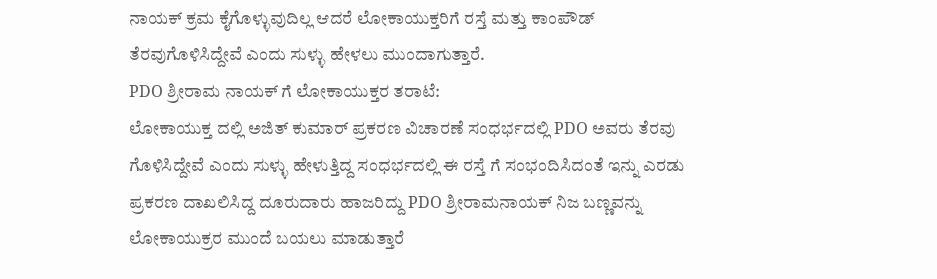ನಾಯಕ್ ಕ್ರಮ ಕೈಗೊಳ್ಳುವುದಿಲ್ಲ ಆದರೆ ಲೋಕಾಯುಕ್ತರಿಗೆ ರಸ್ತೆ ಮತ್ತು ಕಾಂಪೌಡ್ ತೆರವುಗೊಳಿಸಿದ್ದೇವೆ ಎಂದು ಸುಳ್ಳು ಹೇಳಲು ಮುಂದಾಗುತ್ತಾರೆ.
PDO ಶ್ರೀರಾಮ ನಾಯಕ್ ಗೆ ಲೋಕಾಯುಕ್ತರ ತರಾಟೆ:
ಲೋಕಾಯುಕ್ತ ದಲ್ಲಿ ಅಜಿತ್ ಕುಮಾರ್ ಪ್ರಕರಣ ವಿಚಾರಣೆ ಸಂಧರ್ಭದಲ್ಲಿ PDO ಅವರು ತೆರವು ಗೊಳಿಸಿದ್ದೇವೆ ಎಂದು ಸುಳ್ಳು ಹೇಳುತ್ತಿದ್ದ ಸಂಧರ್ಭದಲ್ಲಿ ಈ ರಸ್ತೆ ಗೆ ಸಂಭಂದಿಸಿದಂತೆ ಇನ್ನು ಎರಡು ಪ್ರಕರಣ ದಾಖಲಿಸಿದ್ದ ದೂರುದಾರು ಹಾಜರಿದ್ದು PDO ಶ್ರೀರಾಮನಾಯಕ್ ನಿಜ ಬಣ್ಣವನ್ನು ಲೋಕಾಯುಕ್ರರ ಮುಂದೆ ಬಯಲು ಮಾಡುತ್ತಾರೆ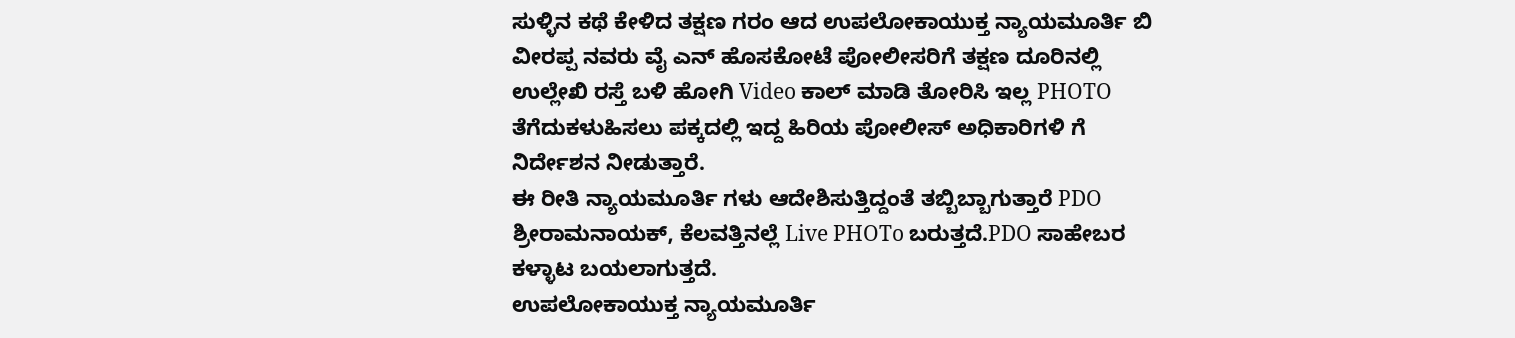ಸುಳ್ಳಿನ ಕಥೆ ಕೇಳಿದ ತಕ್ಷಣ ಗರಂ ಆದ ಉಪಲೋಕಾಯುಕ್ತ ನ್ಯಾಯಮೂರ್ತಿ ಬಿ ವೀರಪ್ಪ ನವರು ವೈ ಎನ್ ಹೊಸಕೋಟೆ ಪೋಲೀಸರಿಗೆ ತಕ್ಷಣ ದೂರಿನಲ್ಲಿ ಉಲ್ಲೇಖಿ ರಸ್ತೆ ಬಳಿ ಹೋಗಿ Video ಕಾಲ್ ಮಾಡಿ ತೋರಿಸಿ ಇಲ್ಲ PHOTO ತೆಗೆದುಕಳುಹಿಸಲು ಪಕ್ಕದಲ್ಲಿ ಇದ್ದ ಹಿರಿಯ ಪೋಲೀಸ್ ಅಧಿಕಾರಿಗಳಿ ಗೆ ನಿರ್ದೇಶನ ನೀಡುತ್ತಾರೆ.
ಈ ರೀತಿ ನ್ಯಾಯಮೂರ್ತಿ ಗಳು ಆದೇಶಿಸುತ್ತಿದ್ದಂತೆ ತಬ್ಬಿಬ್ಬಾಗುತ್ತಾರೆ PDO ಶ್ರೀರಾಮನಾಯಕ್, ಕೆಲವತ್ತಿನಲ್ಲೆ Live PHOTo ಬರುತ್ತದೆ.PDO ಸಾಹೇಬರ ಕಳ್ಳಾಟ ಬಯಲಾಗುತ್ತದೆ.
ಉಪಲೋಕಾಯುಕ್ತ ನ್ಯಾಯಮೂರ್ತಿ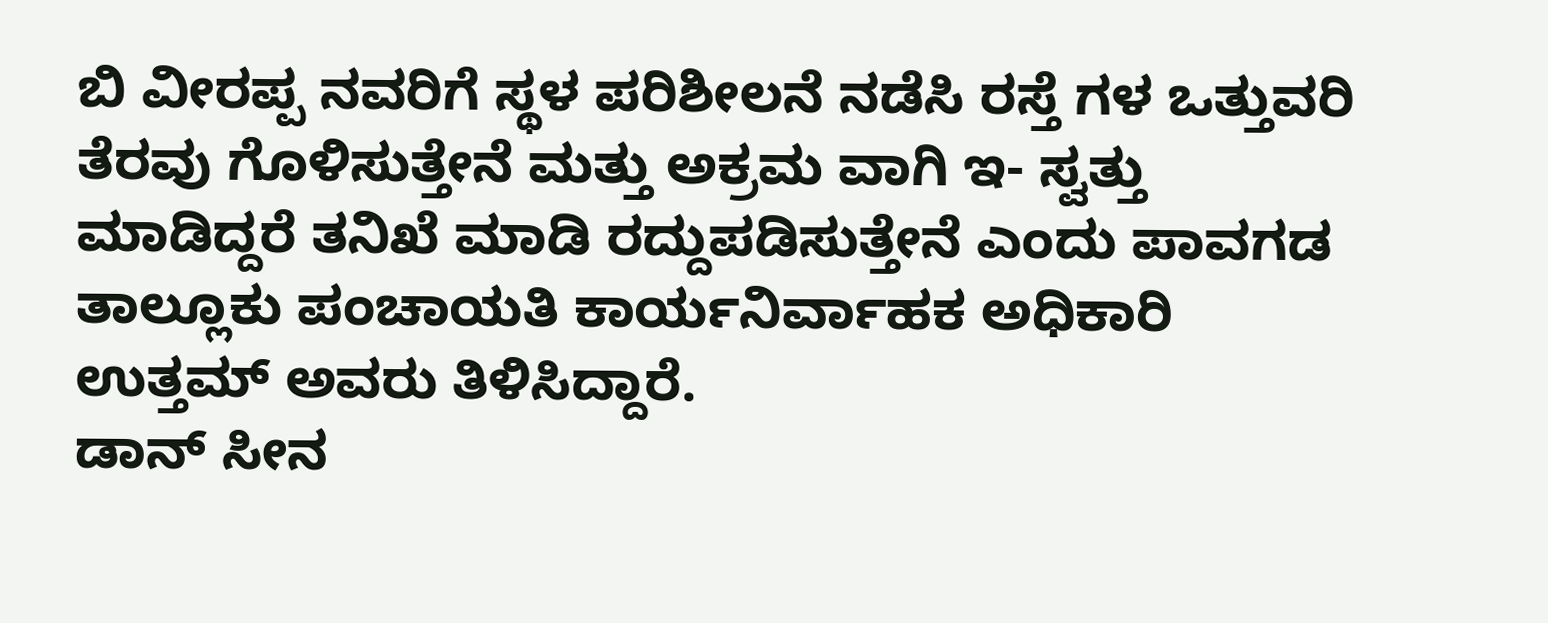ಬಿ ವೀರಪ್ಪ ನವರಿಗೆ ಸ್ಥಳ ಪರಿಶೀಲನೆ ನಡೆಸಿ ರಸ್ತೆ ಗಳ ಒತ್ತುವರಿ ತೆರವು ಗೊಳಿಸುತ್ತೇನೆ ಮತ್ತು ಅಕ್ರಮ ವಾಗಿ ಇ- ಸ್ವತ್ತು ಮಾಡಿದ್ದರೆ ತನಿಖೆ ಮಾಡಿ ರದ್ದುಪಡಿಸುತ್ತೇನೆ ಎಂದು ಪಾವಗಡ ತಾಲ್ಲೂಕು ಪಂಚಾಯತಿ ಕಾರ್ಯನಿರ್ವಾಹಕ ಅಧಿಕಾರಿ ಉತ್ತಮ್ ಅವರು ತಿಳಿಸಿದ್ದಾರೆ.
ಡಾನ್ ಸೀನ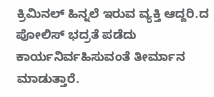ಕ್ರಿಮಿನಲ್ ಹಿನ್ನಲೆ ಇರುವ ವ್ಯಕ್ತಿ ಆದ್ದರಿ.ದ ಪೋಲಿಸ್ ಭದ್ರತೆ ಪಡೆದು ಕಾರ್ಯನಿರ್ವಹಿಸುವಂತೆ ತೀರ್ಮಾನ ಮಾಡುತ್ತಾರೆ.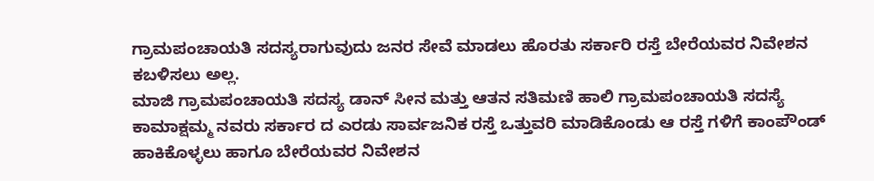ಗ್ರಾಮಪಂಚಾಯತಿ ಸದಸ್ಯರಾಗುವುದು ಜನರ ಸೇವೆ ಮಾಡಲು ಹೊರತು ಸರ್ಕಾರಿ ರಸ್ತೆ ಬೇರೆಯವರ ನಿವೇಶನ ಕಬಳಿಸಲು ಅಲ್ಲ.
ಮಾಜಿ ಗ್ರಾಮಪಂಚಾಯತಿ ಸದಸ್ಯ ಡಾನ್ ಸೀನ ಮತ್ತು ಆತನ ಸತಿಮಣಿ ಹಾಲಿ ಗ್ರಾಮಪಂಚಾಯತಿ ಸದಸ್ಯೆ ಕಾಮಾಕ್ಷಮ್ಮ ನವರು ಸರ್ಕಾರ ದ ಎರಡು ಸಾರ್ವಜನಿಕ ರಸ್ತೆ ಒತ್ತುವರಿ ಮಾಡಿಕೊಂಡು ಆ ರಸ್ತೆ ಗಳಿಗೆ ಕಾಂಪೌಂಡ್ ಹಾಕಿಕೊಳ್ಳಲು ಹಾಗೂ ಬೇರೆಯವರ ನಿವೇಶನ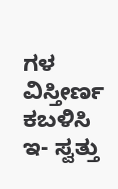ಗಳ ವಿಸ್ತೀರ್ಣ ಕಬಳಿಸಿ ಇ- ಸ್ವತ್ತು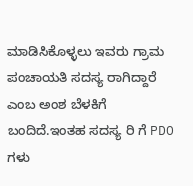ಮಾಡಿಸಿಕೊಳ್ಳಲು ಇವರು ಗ್ರಾಮ ಪಂಚಾಯತಿ ಸದಸ್ಯ ರಾಗಿದ್ದಾರೆ ಎಂಬ ಅಂಶ ಬೆಳಕಿಗೆ ಬಂದಿದೆ.ಇಂತಹ ಸದಸ್ಯ ರಿ ಗೆ PDO ಗಳು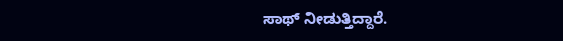ಸಾಥ್ ನೀಡುತ್ತಿದ್ದಾರೆ.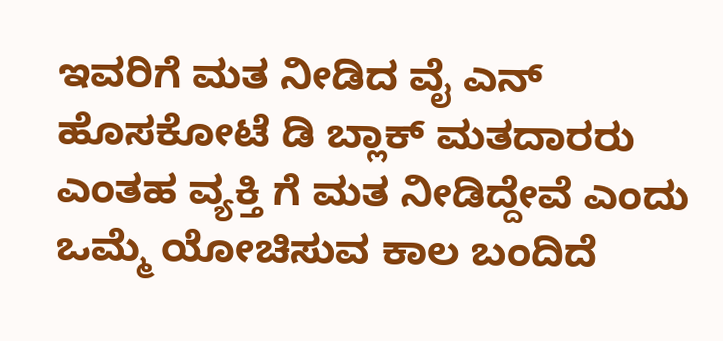ಇವರಿಗೆ ಮತ ನೀಡಿದ ವೈ ಎನ್ ಹೊಸಕೋಟೆ ಡಿ ಬ್ಲಾಕ್ ಮತದಾರರು ಎಂತಹ ವ್ಯಕ್ತಿ ಗೆ ಮತ ನೀಡಿದ್ದೇವೆ ಎಂದು ಒಮ್ಮೆ ಯೋಚಿಸುವ ಕಾಲ ಬಂದಿದೆ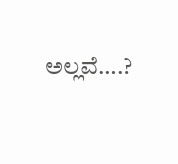ಅಲ್ಲವೆ….?